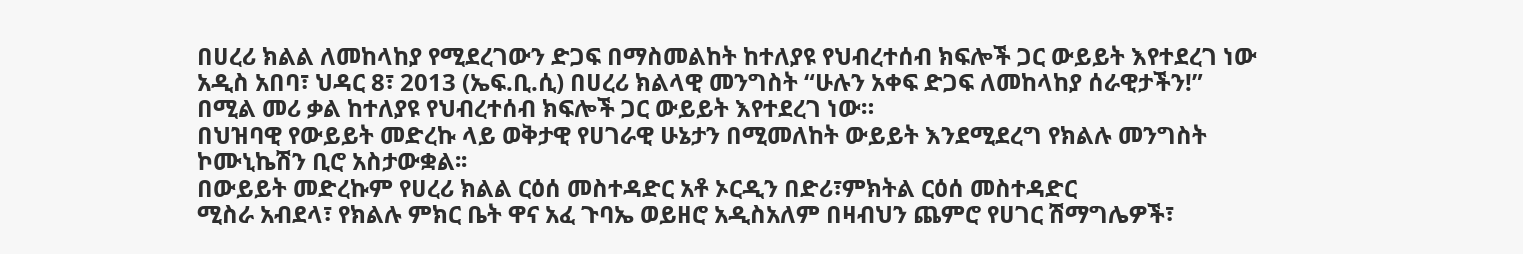በሀረሪ ክልል ለመከላከያ የሚደረገውን ድጋፍ በማስመልከት ከተለያዩ የህብረተሰብ ክፍሎች ጋር ውይይት እየተደረገ ነው
አዲስ አበባ፣ ህዳር 8፣ 2013 (ኤፍ.ቢ.ሲ) በሀረሪ ክልላዊ መንግስት “ሁሉን አቀፍ ድጋፍ ለመከላከያ ሰራዊታችን!” በሚል መሪ ቃል ከተለያዩ የህብረተሰብ ክፍሎች ጋር ውይይት እየተደረገ ነው።
በህዝባዊ የውይይት መድረኩ ላይ ወቅታዊ የሀገራዊ ሁኔታን በሚመለከት ውይይት እንደሚደረግ የክልሉ መንግስት ኮሙኒኬሽን ቢሮ አስታውቋል፡፡
በውይይት መድረኩም የሀረሪ ክልል ርዕሰ መስተዳድር አቶ ኦርዲን በድሪ፣ምክትል ርዕሰ መስተዳድር
ሚስራ አብደላ፣ የክልሉ ምክር ቤት ዋና አፈ ጉባኤ ወይዘሮ አዲስአለም በዛብህን ጨምሮ የሀገር ሽማግሌዎች፣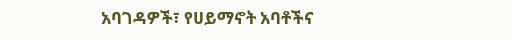አባገዳዎች፣ የሀይማኖት አባቶችና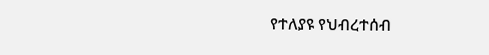የተለያዩ የህብረተሰብ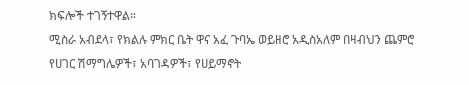ክፍሎች ተገኝተዋል።
ሚስራ አብደላ፣ የክልሉ ምክር ቤት ዋና አፈ ጉባኤ ወይዘሮ አዲስአለም በዛብህን ጨምሮ የሀገር ሽማግሌዎች፣ አባገዳዎች፣ የሀይማኖት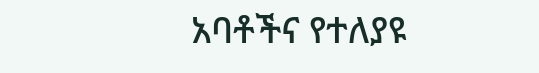አባቶችና የተለያዩ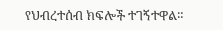የህብረተሰብ ክፍሎች ተገኝተዋል።